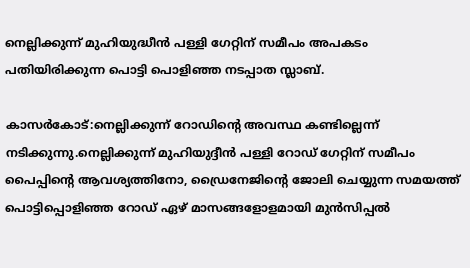നെല്ലിക്കുന്ന് മുഹിയുദ്ധീന്‍ പള്ളി ഗേറ്റിന് സമീപം അപകടം പതിയിരിക്കുന്ന പൊട്ടി പൊളിഞ്ഞ നടപ്പാത സ്ലാബ്.

കാസര്‍കോട്:നെല്ലിക്കുന്ന് റോഡിന്റെ അവസ്ഥ കണ്ടില്ലെന്ന് നടിക്കുന്നു.നെല്ലിക്കുന്ന് മുഹിയുദ്ദീന്‍ പള്ളി റോഡ് ഗേറ്റിന് സമീപം പൈപ്പിന്റെ ആവശ്യത്തിനോ, ഡ്രൈനേജിന്റെ ജോലി ചെയ്യുന്ന സമയത്ത് പൊട്ടിപ്പൊളിഞ്ഞ റോഡ് ഏഴ് മാസങ്ങളോളമായി മുന്‍സിപ്പല്‍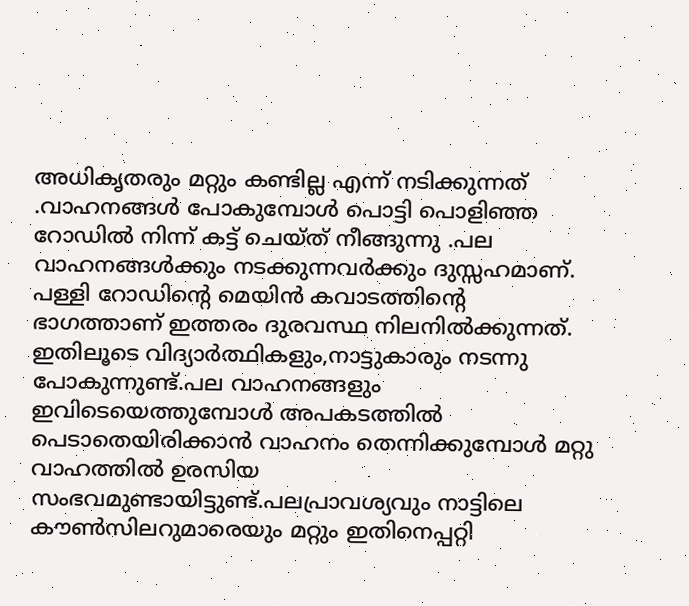അധികൃതരും മറ്റും കണ്ടില്ല എന്ന് നടിക്കുന്നത് .വാഹനങ്ങള്‍ പോകുമ്പോള്‍ പൊട്ടി പൊളിഞ്ഞ റോഡില്‍ നിന്ന് കട്ട് ചെയ്ത് നീങ്ങുന്നു .പല വാഹനങ്ങള്‍ക്കും നടക്കുന്നവര്‍ക്കും ദുസ്സഹമാണ്. പള്ളി റോഡിന്റെ മെയിന്‍ കവാടത്തിന്റെ ഭാഗത്താണ് ഇത്തരം ദുരവസ്ഥ നിലനില്‍ക്കുന്നത്. ഇതിലൂടെ വിദ്യാര്‍ത്ഥികളും,നാട്ടുകാരും നടന്നു പോകുന്നുണ്ട്.പല വാഹനങ്ങളും ഇവിടെയെത്തുമ്പോള്‍ അപകടത്തില്‍ പെടാതെയിരിക്കാന്‍ വാഹനം തെന്നിക്കുമ്പോള്‍ മറ്റു വാഹത്തില്‍ ഉരസിയ സംഭവമുണ്ടായിട്ടുണ്ട്.പലപ്രാവശ്യവും നാട്ടിലെ കൗണ്‍സിലറുമാരെയും മറ്റും ഇതിനെപ്പറ്റി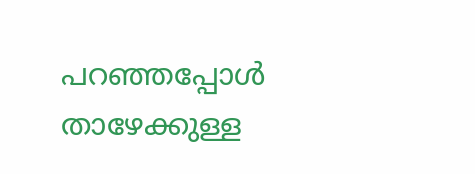പറഞ്ഞപ്പോള്‍ താഴേക്കുള്ള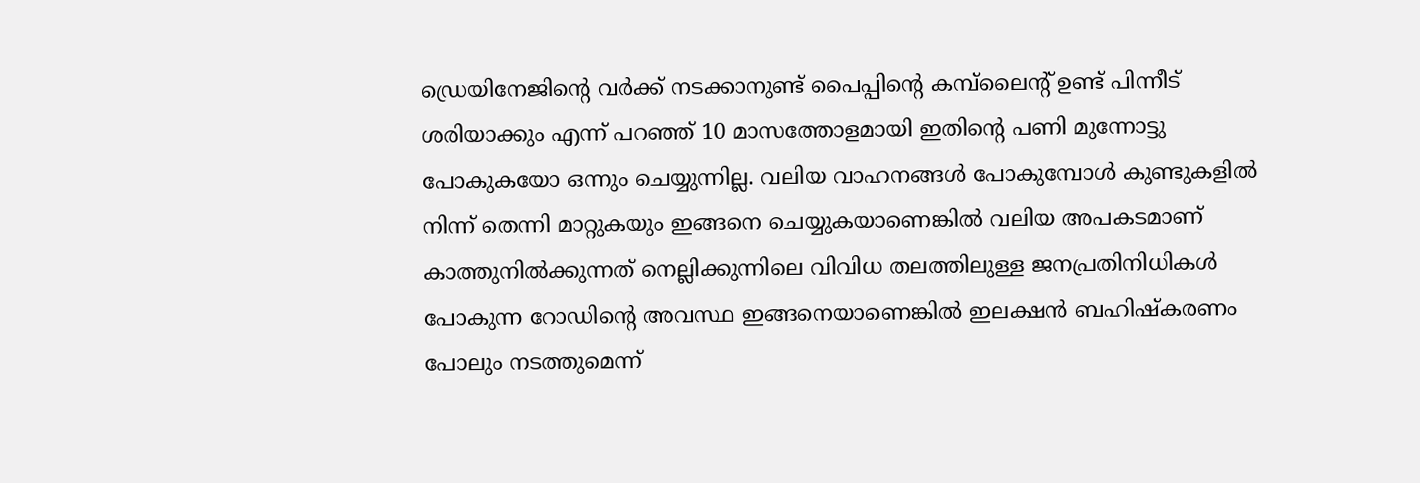ഡ്രെയിനേജിന്റെ വര്‍ക്ക് നടക്കാനുണ്ട് പൈപ്പിന്റെ കമ്പ്‌ലൈന്റ് ഉണ്ട് പിന്നീട് ശരിയാക്കും എന്ന് പറഞ്ഞ് 10 മാസത്തോളമായി ഇതിന്റെ പണി മുന്നോട്ടു പോകുകയോ ഒന്നും ചെയ്യുന്നില്ല. വലിയ വാഹനങ്ങള്‍ പോകുമ്പോള്‍ കുണ്ടുകളില്‍ നിന്ന് തെന്നി മാറ്റുകയും ഇങ്ങനെ ചെയ്യുകയാണെങ്കില്‍ വലിയ അപകടമാണ് കാത്തുനില്‍ക്കുന്നത് നെല്ലിക്കുന്നിലെ വിവിധ തലത്തിലുള്ള ജനപ്രതിനിധികള്‍ പോകുന്ന റോഡിന്റെ അവസ്ഥ ഇങ്ങനെയാണെങ്കില്‍ ഇലക്ഷന്‍ ബഹിഷ്‌കരണം പോലും നടത്തുമെന്ന്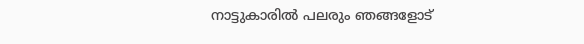നാട്ടുകാരില്‍ പലരും ഞങ്ങളോട്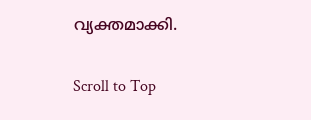വ്യക്തമാക്കി.

Scroll to Top